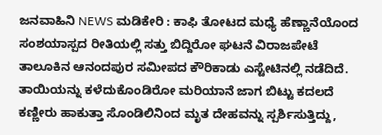ಜನವಾಹಿನಿ NEWS ಮಡಿಕೇರಿ : ಕಾಫಿ ತೋಟದ ಮಧ್ಯೆ ಹೆಣ್ಣಾನೆಯೊಂದ ಸಂಶಯಾಸ್ಪದ ರೀತಿಯಲ್ಲಿ ಸತ್ತು ಬಿದ್ದಿರೋ ಘಟನೆ ವಿರಾಜಪೇಟೆ ತಾಲೂಕಿನ ಆನಂದಪುರ ಸಮೀಪದ ಕೌರಿಕಾಡು ಎಸ್ಟೇಟಿನಲ್ಲಿ ನಡೆದಿದೆ.
ತಾಯಿಯನ್ನು ಕಳೆದುಕೊಂಡಿರೋ ಮರಿಯಾನೆ ಜಾಗ ಬಿಟ್ಟು ಕದಲದೆ ಕಣ್ಣೀರು ಹಾಕುತ್ತಾ ಸೊಂಡಿಲಿನಿಂದ ಮೃತ ದೇಹವನ್ನು ಸ್ಪರ್ಶಿಸುತ್ತಿದ್ದು,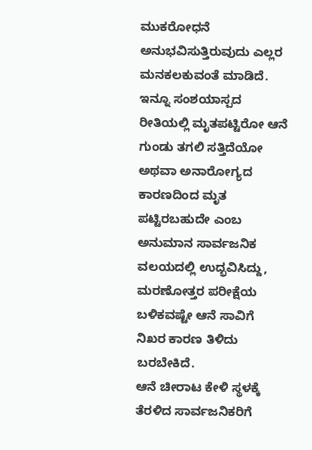ಮುಕರೋಧನೆ ಅನುಭವಿಸುತ್ತಿರುವುದು ಎಲ್ಲರ ಮನಕಲಕುವಂತೆ ಮಾಡಿದೆ.
ಇನ್ನೂ ಸಂಶಯಾಸ್ಪದ ರೀತಿಯಲ್ಲಿ ಮೃತಪಟ್ಟಿರೋ ಆನೆ ಗುಂಡು ತಗಲಿ ಸತ್ತಿದೆಯೋ ಅಥವಾ ಅನಾರೋಗ್ಯದ ಕಾರಣದಿಂದ ಮೃತ ಪಟ್ಟಿರಬಹುದೇ ಎಂಬ ಅನುಮಾನ ಸಾರ್ವಜನಿಕ ವಲಯದಲ್ಲಿ ಉದ್ಭವಿಸಿದ್ದು, ಮರಣೋತ್ತರ ಪರೀಕ್ಷೆಯ ಬಳಿಕವಷ್ಟೇ ಆನೆ ಸಾವಿಗೆ ನಿಖರ ಕಾರಣ ತಿಳಿದು ಬರಬೇಕಿದೆ.
ಆನೆ ಚೀರಾಟ ಕೇಳಿ ಸ್ಥಳಕ್ಕೆ ತೆರಳಿದ ಸಾರ್ವಜನಿಕರಿಗೆ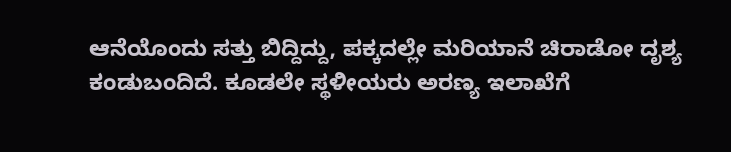ಆನೆಯೊಂದು ಸತ್ತು ಬಿದ್ದಿದ್ದು, ಪಕ್ಕದಲ್ಲೇ ಮರಿಯಾನೆ ಚಿರಾಡೋ ದೃಶ್ಯ ಕಂಡುಬಂದಿದೆ. ಕೂಡಲೇ ಸ್ಥಳೀಯರು ಅರಣ್ಯ ಇಲಾಖೆಗೆ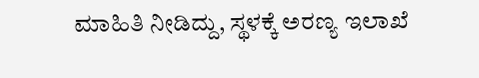ಮಾಹಿತಿ ನೀಡಿದ್ದು, ಸ್ಥಳಕ್ಕೆ ಅರಣ್ಯ ಇಲಾಖೆ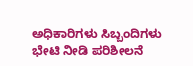ಅಧಿಕಾರಿಗಳು ಸಿಬ್ಬಂದಿಗಳು ಭೇಟಿ ನೀಡಿ ಪರಿಶೀಲನೆ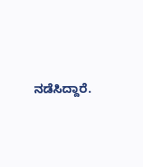ನಡೆಸಿದ್ದಾರೆ.